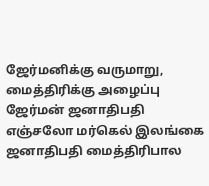ஜேர்மனிக்கு வருமாறு, மைத்திரிக்கு அழைப்பு
ஜேர்மன் ஜனாதிபதி எஞ்சலோ மர்கெல் இலங்கை ஜனாதிபதி மைத்திரிபால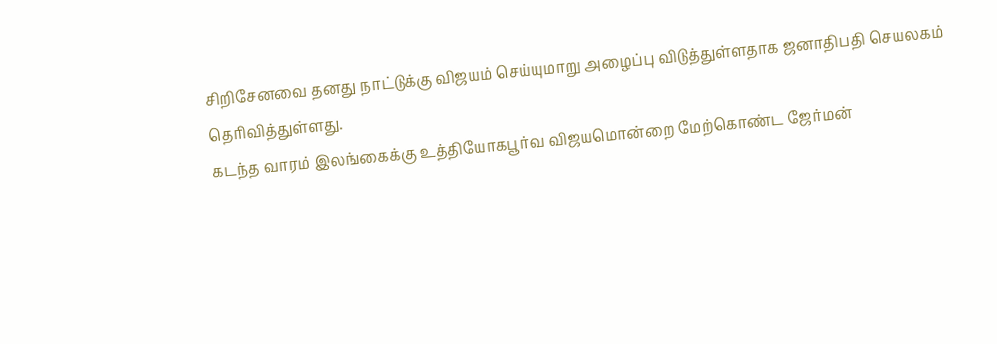சிறிசேனவை தனது நாட்டுக்கு விஜயம் செய்யுமாறு அழைப்பு விடுத்துள்ளதாக ஜனாதிபதி செயலகம் தெரிவித்துள்ளது.
கடந்த வாரம் இலங்கைக்கு உத்தியோகபூர்வ விஜயமொன்றை மேற்கொண்ட ஜேர்மன்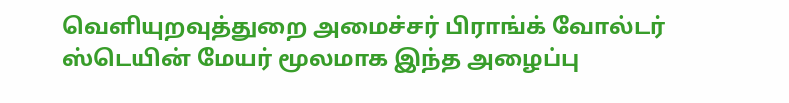வெளியுறவுத்துறை அமைச்சர் பிராங்க் வோல்டர் ஸ்டெயின் மேயர் மூலமாக இந்த அழைப்பு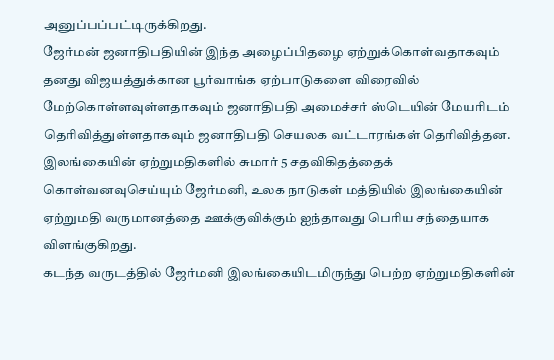அனுப்பப்பட்டிருக்கிறது.
ஜேர்மன் ஜனாதிபதியின் இந்த அழைப்பிதழை ஏற்றுக்கொள்வதாகவும் தனது விஜயத்துக்கான பூர்வாங்க ஏற்பாடுகளை விரைவில் மேற்கொள்ளவுள்ளதாகவும் ஜனாதிபதி அமைச்சர் ஸ்டெயின் மேயரிடம் தெரிவித்துள்ளதாகவும் ஜனாதிபதி செயலக வட்டாரங்கள் தெரிவித்தன.
இலங்கையின் ஏற்றுமதிகளில் சுமார் 5 சதவிகிதத்தைக் கொள்வனவுசெய்யும் ஜேர்மனி, உலக நாடுகள் மத்தியில் இலங்கையின் ஏற்றுமதி வருமானத்தை ஊக்குவிக்கும் ஐந்தாவது பெரிய சந்தையாக விளங்குகிறது.
கடந்த வருடத்தில் ஜேர்மனி இலங்கையிடமிருந்து பெற்ற ஏற்றுமதிகளின்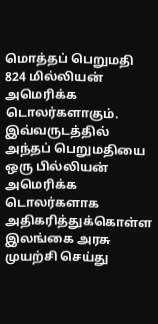மொத்தப் பெறுமதி 824 மில்லியன் அமெரிக்க டொலர்களாகும். இவ்வருடத்தில் அந்தப் பெறுமதியை ஒரு பில்லியன் அமெரிக்க டொலர்களாக அதிகரித்துக்கொள்ள இலங்கை அரசு முயற்சி செய்து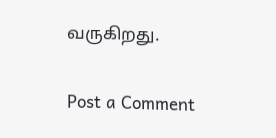வருகிறது.

Post a Comment